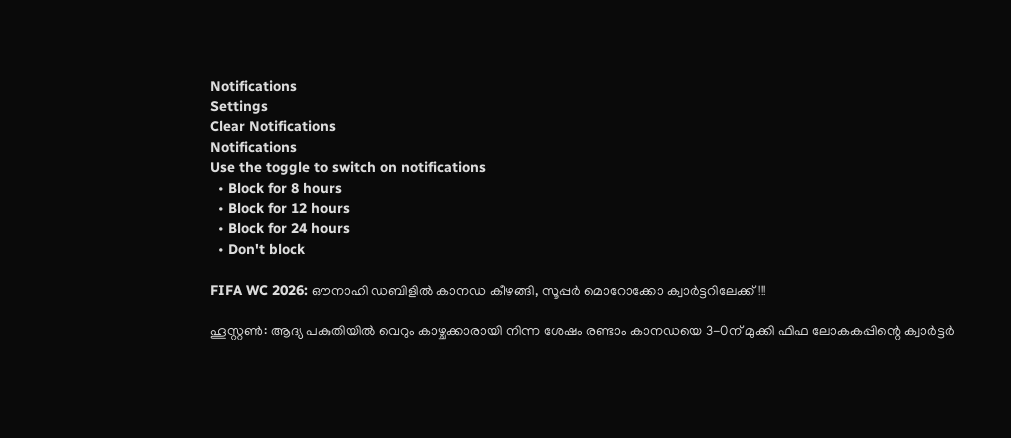Notifications
Settings
Clear Notifications
Notifications
Use the toggle to switch on notifications
  • Block for 8 hours
  • Block for 12 hours
  • Block for 24 hours
  • Don't block

FIFA WC 2026: ഔനാഹി ഡബിളില്‍ കാനഡ കീഴങ്ങി, സൂപ്പര്‍ മൊറോക്കോ ക്വാര്‍ട്ടറിലേക്ക്!!!

ഹൂസ്റ്റണ്‍: ആദ്യ പകുതിയില്‍ വെറും കാഴ്ചക്കാരായി നിന്ന ശേഷം രണ്ടാം കാനഡയെ 3-0ന് മുക്കി ഫിഫ ലോകകപ്പിന്റെ ക്വാര്‍ട്ടര്‍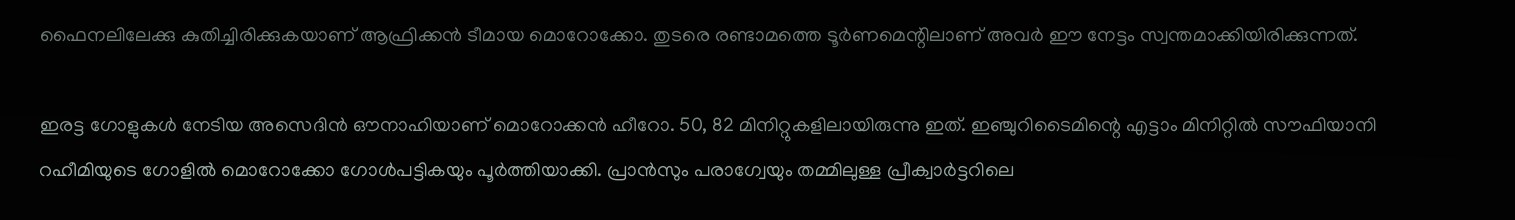ഫൈനലിലേക്കു കുതിച്ചിരിക്കുകയാണ് ആഫ്രിക്കന്‍ ടീമായ മൊറോക്കോ. തുടരെ രണ്ടാമത്തെ ടൂര്‍ണമെന്റിലാണ് അവര്‍ ഈ നേട്ടം സ്വന്തമാക്കിയിരിക്കുന്നത്.

ഇരട്ട ഗോളുകള്‍ നേടിയ അസെദിന്‍ ഔനാഹിയാണ് മൊറോക്കന്‍ ഹീറോ. 50, 82 മിനിറ്റുകളിലായിരുന്നു ഇത്. ഇഞ്ചുറിടൈമിന്റെ എട്ടാം മിനിറ്റില്‍ സൗഫിയാനി റഹീമിയുടെ ഗോളില്‍ മൊറോക്കോ ഗോള്‍പട്ടികയും പൂര്‍ത്തിയാക്കി. പ്രാന്‍സും പരാഗ്വേയും തമ്മിലുള്ള പ്രീക്വാര്‍ട്ടറിലെ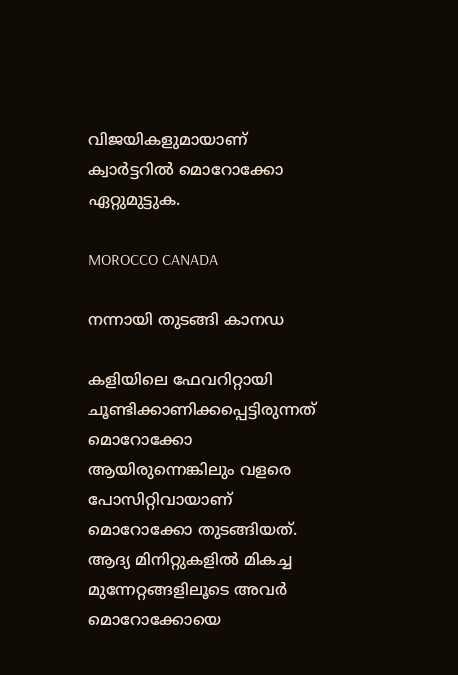വിജയികളുമായാണ് ക്വാര്‍ട്ടറില്‍ മൊറോക്കോ ഏറ്റുമുട്ടുക.

MOROCCO CANADA

നന്നായി തുടങ്ങി കാനഡ

കളിയിലെ ഫേവറിറ്റായി ചൂണ്ടിക്കാണിക്കപ്പെട്ടിരുന്നത് മൊറോക്കോ ആയിരുന്നെങ്കിലും വളരെ പോസിറ്റിവായാണ് മൊറോക്കോ തുടങ്ങിയത്. ആദ്യ മിനിറ്റുകളില്‍ മികച്ച മുന്നേറ്റങ്ങളിലൂടെ അവര്‍ മൊറോക്കോയെ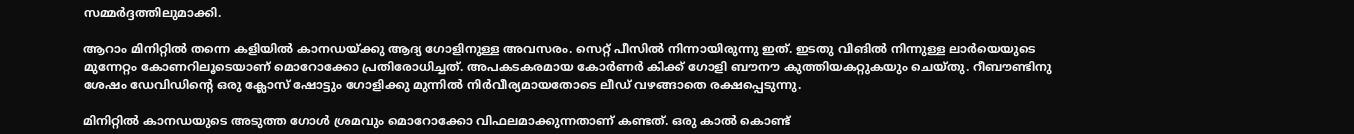സമ്മര്‍ദ്ദത്തിലുമാക്കി.

ആറാം മിനിറ്റില്‍ തന്നെ കളിയില്‍ കാനഡയ്ക്കു ആദ്യ ഗോളിനുള്ള അവസരം. സെറ്റ് പീസില്‍ നിന്നായിരുന്നു ഇത്. ഇടതു വിങില്‍ നിന്നുള്ള ലാര്‍യെയുടെ മുന്നേറ്റം കോണറിലൂടെയാണ് മൊറോക്കോ പ്രതിരോധിച്ചത്. അപകടകരമായ കോര്‍ണര്‍ കിക്ക് ഗോളി ബൗനൗ കുത്തിയകറ്റുകയും ചെയ്തു. റീബൗണ്ടിനു ശേഷം ഡേവിഡിന്റെ ഒരു ക്ലോസ് ഷോട്ടും ഗോളിക്കു മുന്നില്‍ നിര്‍വീര്യമായതോടെ ലീഡ് വഴങ്ങാതെ രക്ഷപ്പെടുന്നു.

മിനിറ്റില്‍ കാനഡയുടെ അടുത്ത ഗോള്‍ ശ്രമവും മൊറോക്കോ വിഫലമാക്കുന്നതാണ് കണ്ടത്. ഒരു കാല്‍ കൊണ്ട്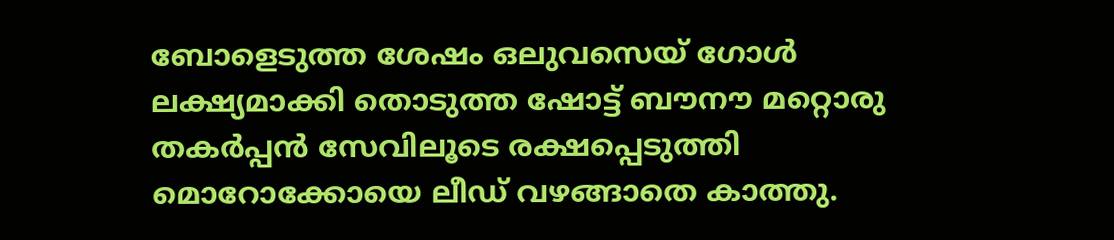ബോളെടുത്ത ശേഷം ഒലുവസെയ് ഗോള്‍ ലക്ഷ്യമാക്കി തൊടുത്ത ഷോട്ട് ബൗനൗ മറ്റൊരു തകര്‍പ്പന്‍ സേവിലൂടെ രക്ഷപ്പെടുത്തി മൊറോക്കോയെ ലീഡ് വഴങ്ങാതെ കാത്തു.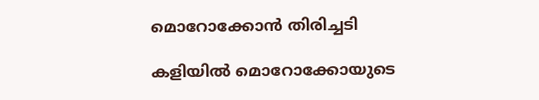മൊറോക്കോന്‍ തിരിച്ചടി

കളിയില്‍ മൊറോക്കോയുടെ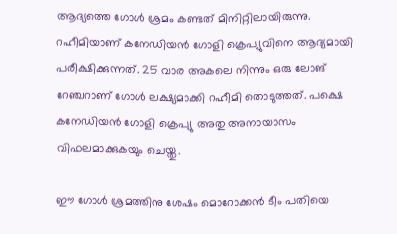ആദ്യത്തെ ഗോള്‍ ശ്രമം കണ്ടത് മിനിറ്റിലായിരുന്നു. റഹീമിയാണ് കനേഡിയന്‍ ഗോളി ക്രെപ്യുവിനെ ആദ്യമായി പരീക്ഷിക്കുന്നത്. 25 വാര അകലെ നിന്നും ഒരു ലോങ് റേഞ്ചറാണ് ഗോള്‍ ലക്ഷ്യമാക്കി റഹീമി തൊടുത്തത്. പക്ഷെ കനേഡിയന്‍ ഗോളി ക്രെപ്യു അതു അനായാസം വിഫലമാക്കുകയും ചെയ്തു.

ഈ ഗോള്‍ ശ്രമത്തിനു ശേഷം മൊറോക്കന്‍ ടീം പതിയെ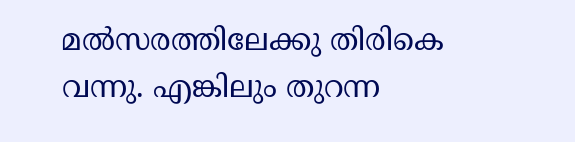മല്‍സരത്തിലേക്കു തിരികെ വന്നു. എങ്കിലും തുറന്ന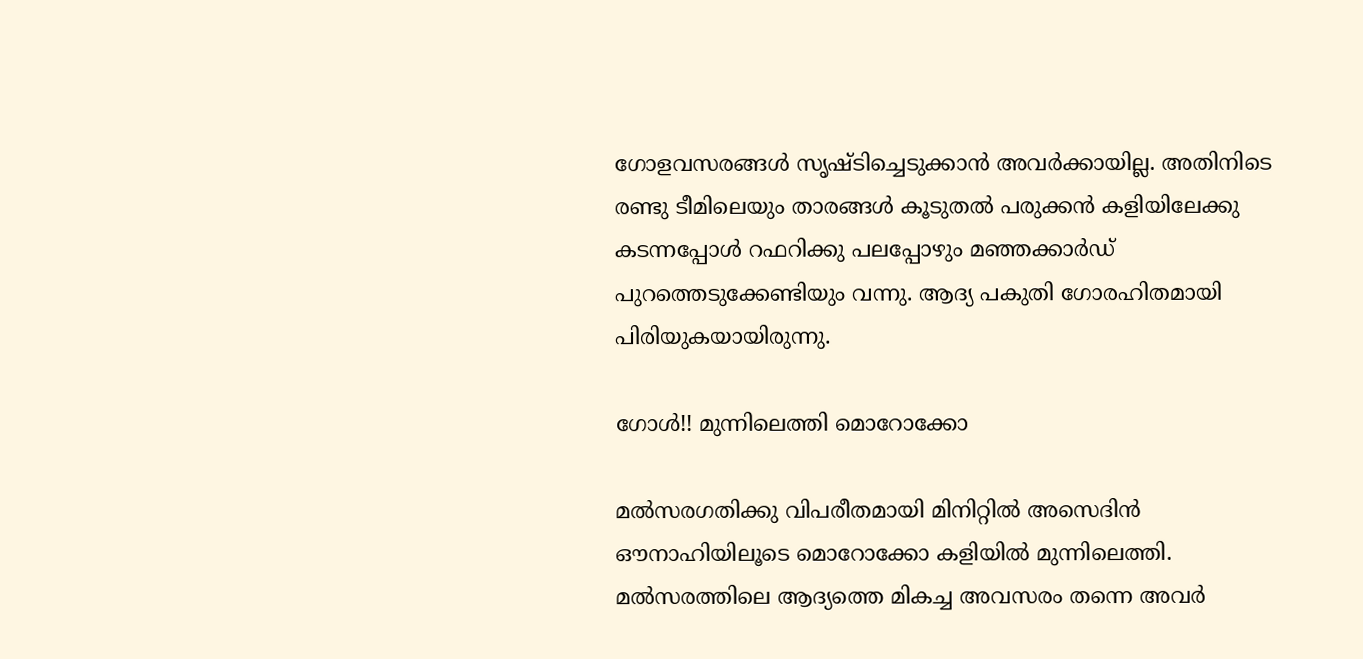ഗോളവസരങ്ങള്‍ സൃഷ്ടിച്ചെടുക്കാന്‍ അവര്‍ക്കായില്ല. അതിനിടെ രണ്ടു ടീമിലെയും താരങ്ങള്‍ കൂടുതല്‍ പരുക്കന്‍ കളിയിലേക്കു കടന്നപ്പോള്‍ റഫറിക്കു പലപ്പോഴും മഞ്ഞക്കാര്‍ഡ് പുറത്തെടുക്കേണ്ടിയും വന്നു. ആദ്യ പകുതി ഗോരഹിതമായി പിരിയുകയായിരുന്നു.

ഗോള്‍!! മുന്നിലെത്തി മൊറോക്കോ

മല്‍സരഗതിക്കു വിപരീതമായി മിനിറ്റില്‍ അസെദിന്‍ ഔനാഹിയിലൂടെ മൊറോക്കോ കളിയില്‍ മുന്നിലെത്തി. മല്‍സരത്തിലെ ആദ്യത്തെ മികച്ച അവസരം തന്നെ അവര്‍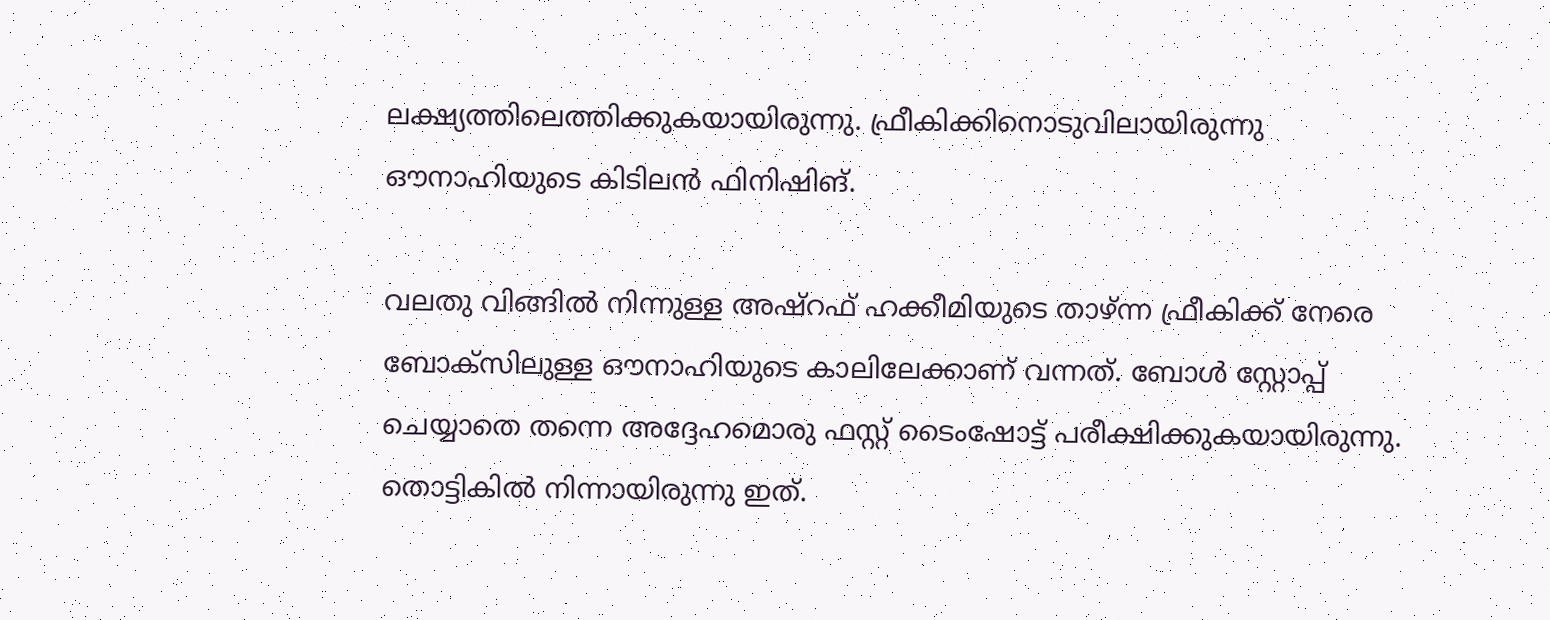ലക്ഷ്യത്തിലെത്തിക്കുകയായിരുന്നു. ഫ്രീകിക്കിനൊടുവിലായിരുന്നു ഔനാഹിയുടെ കിടിലന്‍ ഫിനിഷിങ്.

വലതു വിങ്ങില്‍ നിന്നുള്ള അഷ്‌റഫ് ഹക്കീമിയുടെ താഴ്ന്ന ഫ്രീകിക്ക് നേരെ ബോക്‌സിലുള്ള ഔനാഹിയുടെ കാലിലേക്കാണ് വന്നത്. ബോള്‍ സ്റ്റോപ്പ് ചെയ്യാതെ തന്നെ അദ്ദേഹമൊരു ഫസ്റ്റ് ടൈംഷോട്ട് പരീക്ഷിക്കുകയായിരുന്നു. തൊട്ടികില്‍ നിന്നായിരുന്നു ഇത്.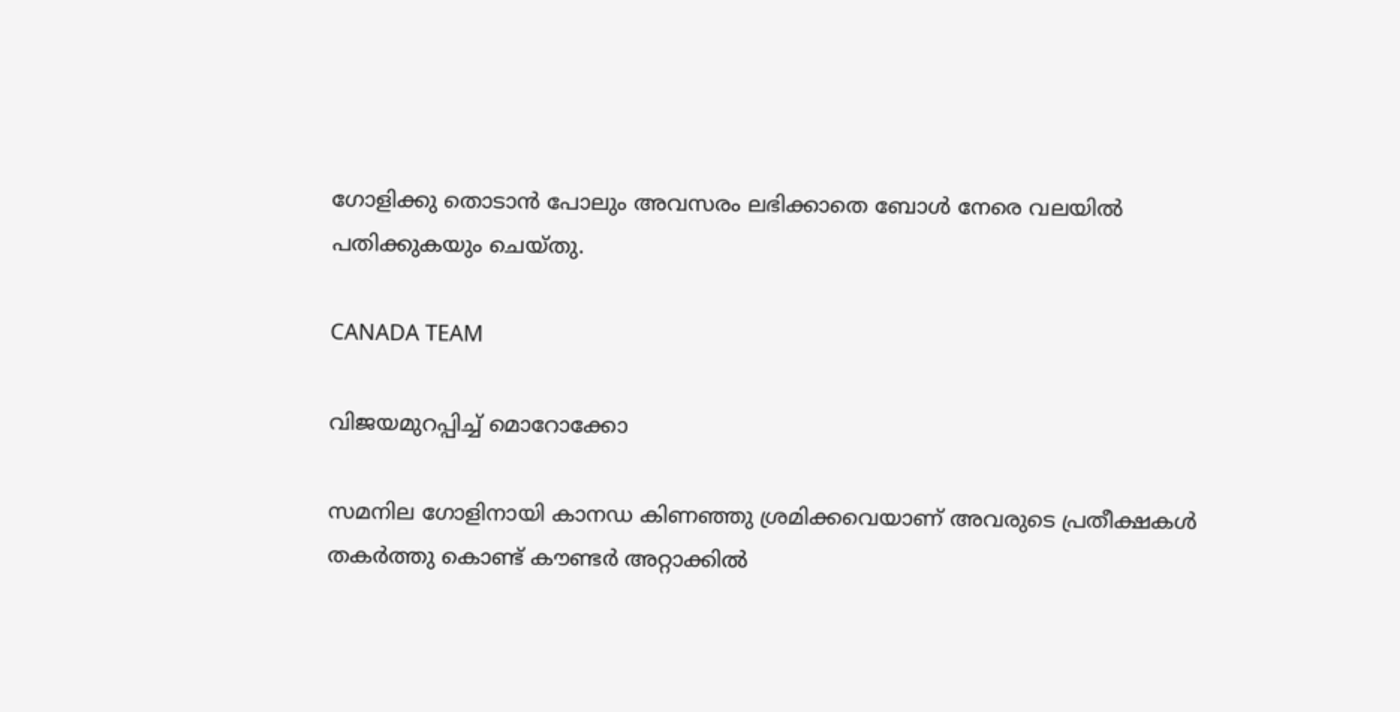ഗോളിക്കു തൊടാന്‍ പോലും അവസരം ലഭിക്കാതെ ബോള്‍ നേരെ വലയില്‍ പതിക്കുകയും ചെയ്തു.

CANADA TEAM

വിജയമുറപ്പിച്ച് മൊറോക്കോ

സമനില ഗോളിനായി കാനഡ കിണഞ്ഞു ശ്രമിക്കവെയാണ് അവരുടെ പ്രതീക്ഷകള്‍ തകര്‍ത്തു കൊണ്ട് കൗണ്ടര്‍ അറ്റാക്കില്‍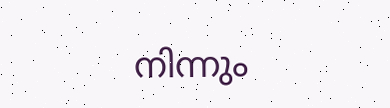നിന്നും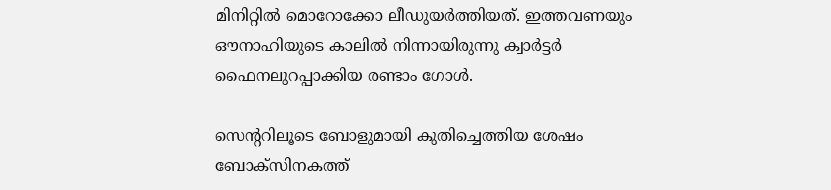മിനിറ്റില്‍ മൊറോക്കോ ലീഡുയര്‍ത്തിയത്. ഇത്തവണയും ഔനാഹിയുടെ കാലില്‍ നിന്നായിരുന്നു ക്വാര്‍ട്ടര്‍ ഫൈനലുറപ്പാക്കിയ രണ്ടാം ഗോള്‍.

സെന്ററിലൂടെ ബോളുമായി കുതിച്ചെത്തിയ ശേഷം ബോക്‌സിനകത്ത്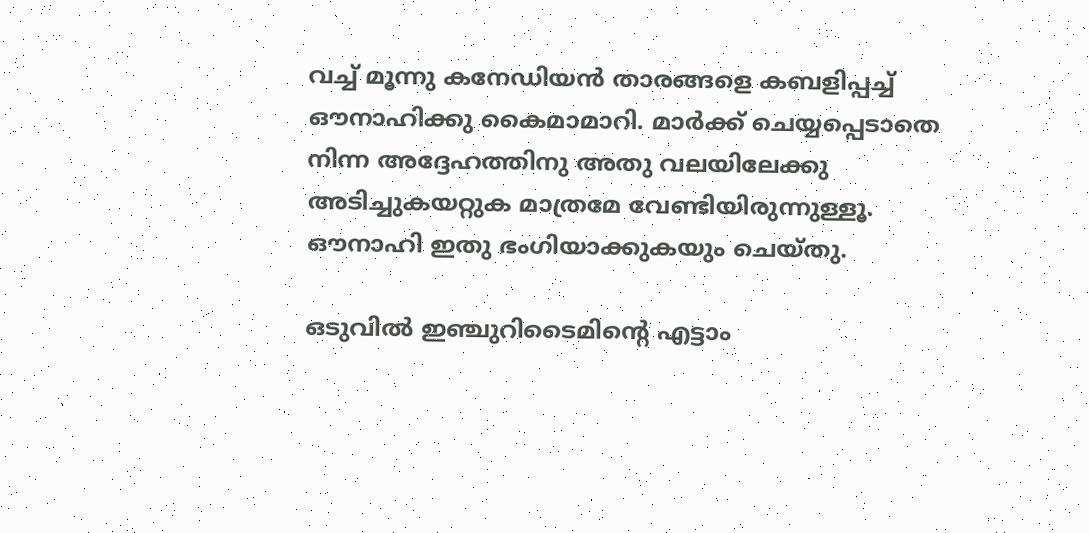വച്ച് മൂന്നു കനേഡിയന്‍ താരങ്ങളെ കബളിപ്പച്ച് ഔനാഹിക്കു കൈമാമാറി. മാര്‍ക്ക് ചെയ്യപ്പെടാതെ നിന്ന അദ്ദേഹത്തിനു അതു വലയിലേക്കു അടിച്ചുകയറ്റുക മാത്രമേ വേണ്ടിയിരുന്നുള്ളൂ. ഔനാഹി ഇതു ഭംഗിയാക്കുകയും ചെയ്തു.

ഒടുവില്‍ ഇഞ്ചുറിടൈമിന്റെ എട്ടാം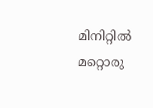മിനിറ്റില്‍ മറ്റൊരു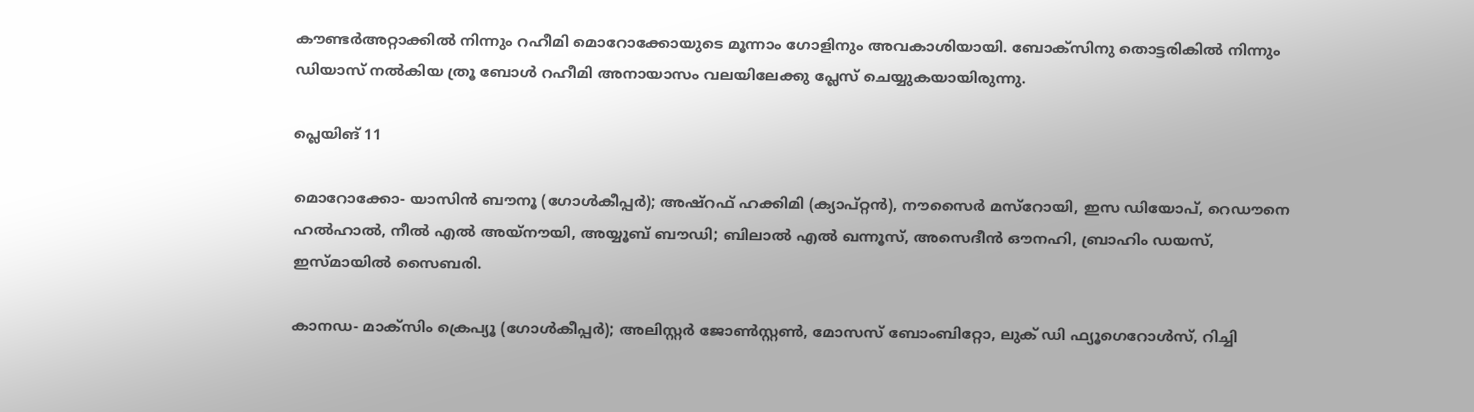കൗണ്ടര്‍അറ്റാക്കില്‍ നിന്നും റഹീമി മൊറോക്കോയുടെ മൂന്നാം ഗോളിനും അവകാശിയായി. ബോക്‌സിനു തൊട്ടരികില്‍ നിന്നും ഡിയാസ് നല്‍കിയ ത്രൂ ബോള്‍ റഹീമി അനായാസം വലയിലേക്കു പ്ലേസ് ചെയ്യുകയായിരുന്നു.

പ്ലെയിങ് 11

മൊറോക്കോ- യാസിന്‍ ബൗനൂ (ഗോള്‍കീപ്പര്‍); അഷ്റഫ് ഹക്കിമി (ക്യാപ്റ്റന്‍), നൗസൈര്‍ മസ്റോയി, ഇസ ഡിയോപ്, റെഡൗനെ ഹല്‍ഹാല്‍, നീല്‍ എല്‍ അയ്നൗയി, അയ്യൂബ് ബൗഡി; ബിലാല്‍ എല്‍ ഖന്നൂസ്, അസെദീന്‍ ഔനഹി, ബ്രാഹിം ഡയസ്, ഇസ്മായില്‍ സൈബരി.

കാനഡ- മാക്‌സിം ക്രെപ്യൂ (ഗോള്‍കീപ്പര്‍); അലിസ്റ്റര്‍ ജോണ്‍സ്റ്റണ്‍, മോസസ് ബോംബിറ്റോ, ലുക് ഡി ഫ്യൂഗെറോള്‍സ്, റിച്ചി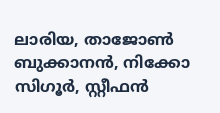ലാരിയ, താജോണ്‍ ബുക്കാനന്‍, നിക്കോ സിഗൂര്‍, സ്റ്റീഫന്‍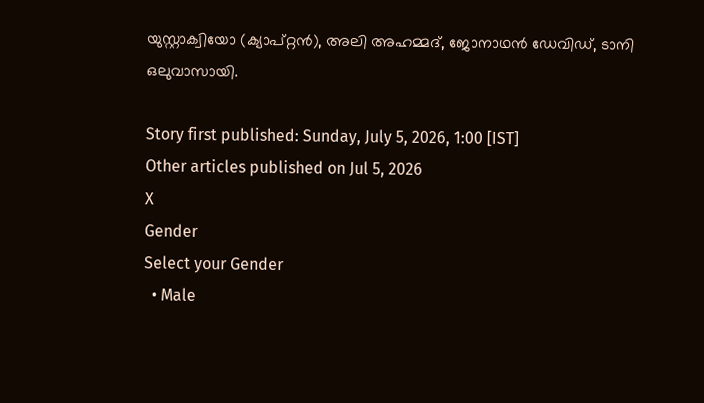യുസ്റ്റാക്വിയോ (ക്യാപ്റ്റന്‍), അലി അഹമ്മദ്, ജോനാഥന്‍ ഡേവിഡ്, ടാനി ഒലുവാസായി.

Story first published: Sunday, July 5, 2026, 1:00 [IST]
Other articles published on Jul 5, 2026
X
Gender
Select your Gender
  • Male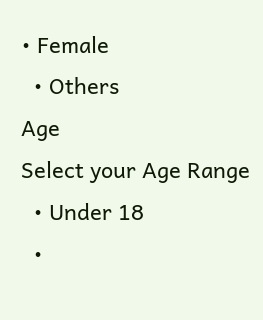• Female
  • Others
Age
Select your Age Range
  • Under 18
  •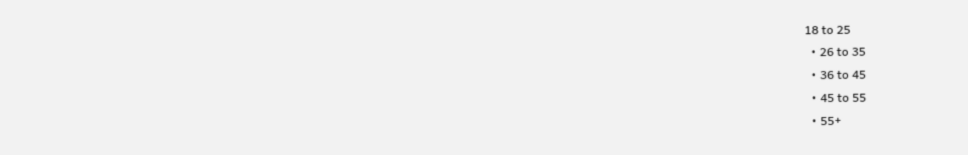18 to 25
  • 26 to 35
  • 36 to 45
  • 45 to 55
  • 55+